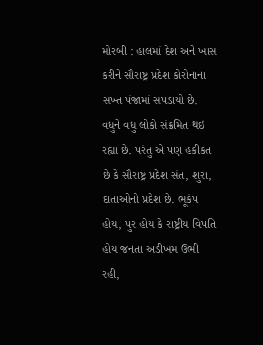મોરબી : હાલમાં દેશ અને ખાસ કરીને સૌરાષ્ટ્ર પ્રદેશ કોરોનાના સખ્ત પંજામાં સપડાયો છે. વધુને વધુ લોકો સંક્રમિત થઇ રહ્યા છે. પરંતુ એ પણ હકીકત છે કે સૌરાષ્ટ્ર પ્રદેશ સંત, શુરા, દાતાઓનો પ્રદેશ છે. ભૂકંપ હોય, પુર હોય કે રાષ્ટ્રીય વિપતિ હોય જનતા અડીખમ ઉભી રહી,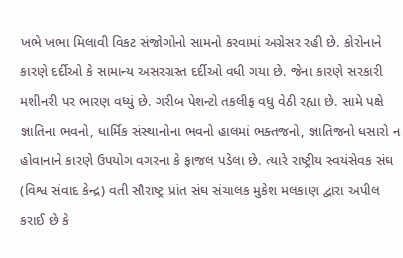ખભે ખભા મિલાવી વિકટ સંજોગોનો સામનો કરવામાં અગ્રેસર રહી છે. કોરોનાને કારણે દર્દીઓ કે સામાન્ય અસરગ્રસ્ત દર્દીઓ વધી ગયા છે. જેના કારણે સરકારી મશીનરી પર ભારણ વધ્યું છે. ગરીબ પેશન્ટો તકલીફ વધુ વેઠી રહ્યા છે. સામે પક્ષે જ્ઞાતિના ભવનો, ધાર્મિક સંસ્થાનોના ભવનો હાલમાં ભક્તજનો, જ્ઞાતિજનો ધસારો ન હોવાનાને કારણે ઉપયોગ વગરના કે ફાજલ પડેલા છે. ત્યારે રાષ્ટ્રીય સ્વયંસેવક સંઘ (વિશ્વ સંવાદ કેન્દ્ર) વતી સૌરાષ્ટ્ર પ્રાંત સંઘ સંચાલક મુકેશ મલકાણ દ્વારા અપીલ કરાઈ છે કે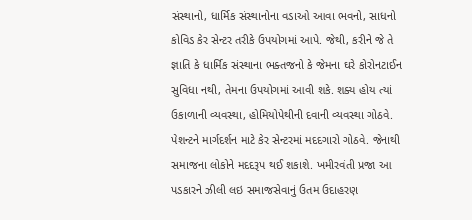સંસ્થાનો, ધાર્મિક સંસ્થાનોના વડાઓ આવા ભવનો, સાધનો કોવિડ કેર સેન્ટર તરીકે ઉપયોગમાં આપે. જેથી, કરીને જે તે જ્ઞાતિ કે ધાર્મિક સંસ્થાના ભક્તજનો કે જેમના ઘરે કોરોનટાઈન સુવિધા નથી, તેમના ઉપયોગમાં આવી શકે. શક્ય હોય ત્યાં ઉકાળાની વ્યવસ્થા, હોમિયોપેથીની દવાની વ્યવસ્થા ગોઠવે. પેશન્ટને માર્ગદર્શન માટે કેર સેન્ટરમાં મદદગારો ગોઠવે. જેનાથી સમાજના લોકોને મદદરૂપ થઈ શકાશે. ખમીરવંતી પ્રજા આ પડકારને ઝીલી લઇ સમાજસેવાનું ઉતમ ઉદાહરણ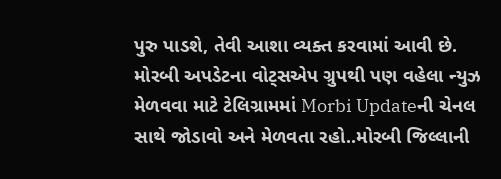પુરુ પાડશે, તેવી આશા વ્યક્ત કરવામાં આવી છે. મોરબી અપડેટના વોટ્સએપ ગ્રુપથી પણ વહેલા ન્યુઝ મેળવવા માટે ટેલિગ્રામમાં Morbi Updateની ચેનલ સાથે જોડાવો અને મેળવતા રહો..મોરબી જિલ્લાની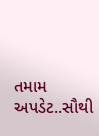તમામ અપડેટ..સૌથી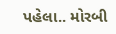પહેલા.. મોરબી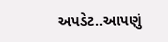અપડેટ..આપણું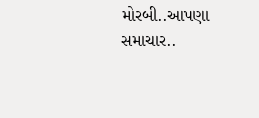મોરબી..આપણા સમાચાર..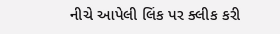નીચે આપેલી લિંક પર ક્લીક કરી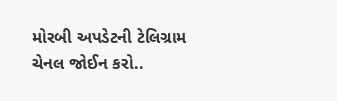મોરબી અપડેટની ટેલિગ્રામ ચેનલ જોઈન કરો..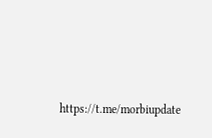https://t.me/morbiupdate